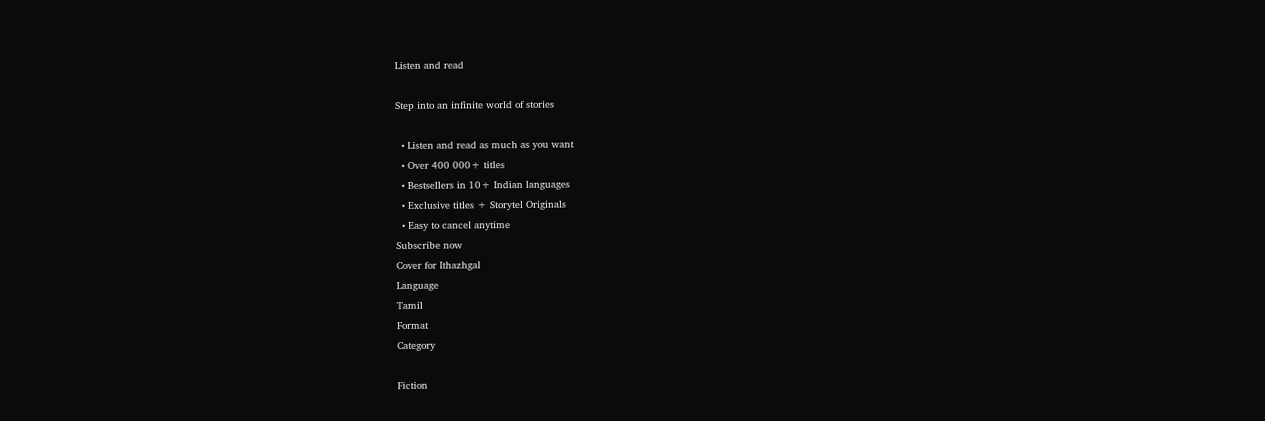Listen and read

Step into an infinite world of stories

  • Listen and read as much as you want
  • Over 400 000+ titles
  • Bestsellers in 10+ Indian languages
  • Exclusive titles + Storytel Originals
  • Easy to cancel anytime
Subscribe now
Cover for Ithazhgal
Language
Tamil
Format
Category

Fiction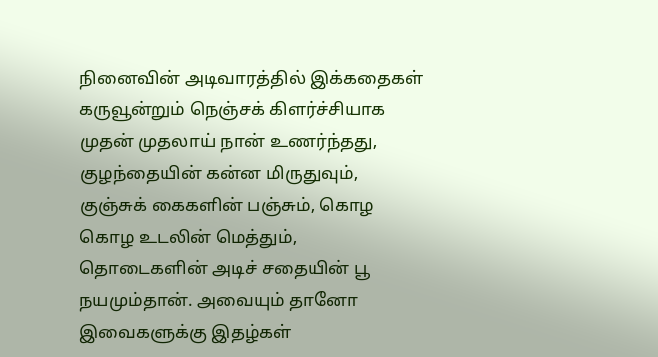நினைவின் அடிவாரத்தில் இக்கதைகள் கருவூன்றும் நெஞ்சக் கிளர்ச்சியாக முதன் முதலாய் நான் உணர்ந்தது, குழந்தையின் கன்ன மிருதுவும், குஞ்சுக் கைகளின் பஞ்சும், கொழ கொழ உடலின் மெத்தும், தொடைகளின் அடிச் சதையின் பூ நயமும்தான். அவையும் தானோ இவைகளுக்கு இதழ்கள்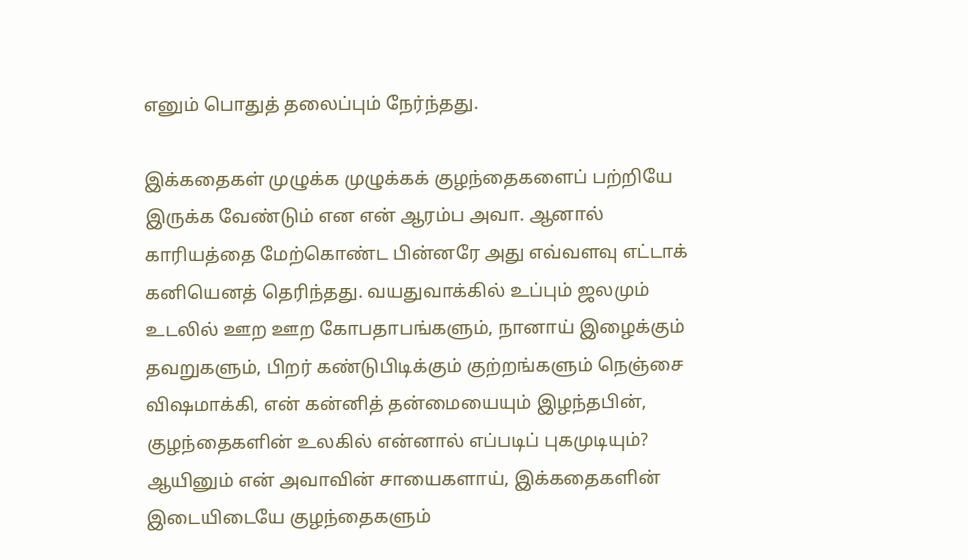எனும் பொதுத் தலைப்பும் நேர்ந்தது.

இக்கதைகள் முழுக்க முழுக்கக் குழந்தைகளைப் பற்றியே இருக்க வேண்டும் என என் ஆரம்ப அவா. ஆனால் காரியத்தை மேற்கொண்ட பின்னரே அது எவ்வளவு எட்டாக் கனியெனத் தெரிந்தது. வயதுவாக்கில் உப்பும் ஜலமும் உடலில் ஊற ஊற கோபதாபங்களும், நானாய் இழைக்கும் தவறுகளும், பிறர் கண்டுபிடிக்கும் குற்றங்களும் நெஞ்சை விஷமாக்கி, என் கன்னித் தன்மையையும் இழந்தபின், குழந்தைகளின் உலகில் என்னால் எப்படிப் புகமுடியும்? ஆயினும் என் அவாவின் சாயைகளாய், இக்கதைகளின் இடையிடையே குழந்தைகளும்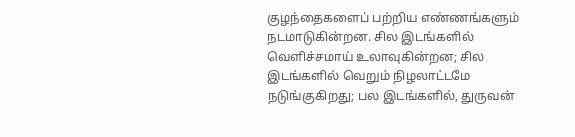குழந்தைகளைப் பற்றிய எண்ணங்களும் நடமாடுகின்றன. சில இடங்களில் வெளிச்சமாய் உலாவுகின்றன; சில இடங்களில் வெறும் நிழலாட்டமே நடுங்குகிறது; பல இடங்களில், துருவன்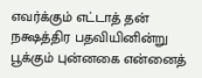எவர்க்கும் எட்டாத் தன் நக்ஷத்திர பதவியினின்று பூக்கும் புன்னகை என்னைத்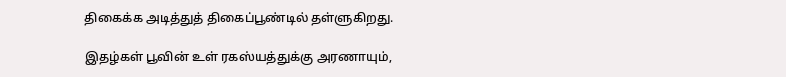திகைக்க அடித்துத் திகைப்பூண்டில் தள்ளுகிறது.

இதழ்கள் பூவின் உள் ரகஸ்யத்துக்கு அரணாயும்,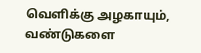வெளிக்கு அழகாயும், வண்டுகளை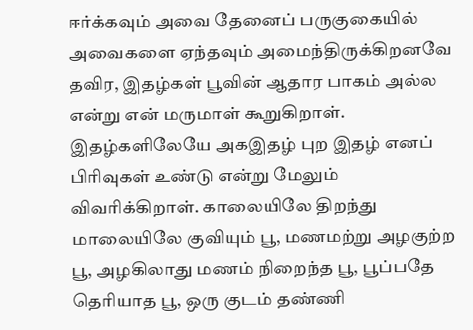ஈர்க்கவும் அவை தேனைப் பருகுகையில் அவைகளை ஏந்தவும் அமைந்திருக்கிறனவே தவிர, இதழ்கள் பூவின் ஆதார பாகம் அல்ல என்று என் மருமாள் கூறுகிறாள். இதழ்களிலேயே அகஇதழ் புற இதழ் எனப் பிரிவுகள் உண்டு என்று மேலும் விவரிக்கிறாள். காலையிலே திறந்து மாலையிலே குவியும் பூ, மணமற்று அழகுற்ற பூ, அழகிலாது மணம் நிறைந்த பூ, பூப்பதே தெரியாத பூ, ஒரு குடம் தண்ணி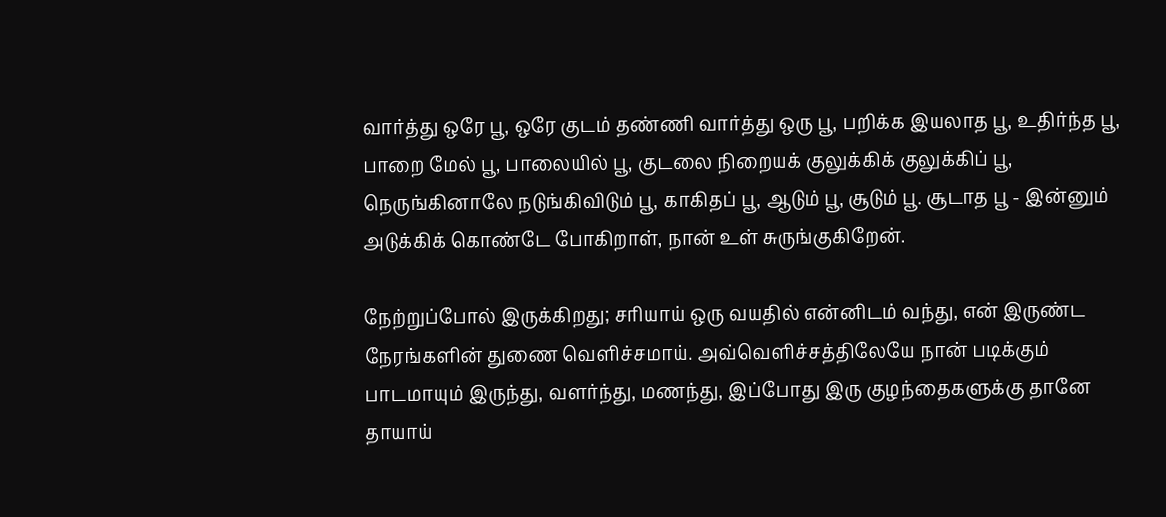வார்த்து ஒரே பூ, ஒரே குடம் தண்ணி வார்த்து ஒரு பூ, பறிக்க இயலாத பூ, உதிர்ந்த பூ, பாறை மேல் பூ, பாலையில் பூ, குடலை நிறையக் குலுக்கிக் குலுக்கிப் பூ, நெருங்கினாலே நடுங்கிவிடும் பூ, காகிதப் பூ, ஆடும் பூ, சூடும் பூ. சூடாத பூ - இன்னும் அடுக்கிக் கொண்டே போகிறாள், நான் உள் சுருங்குகிறேன்.

நேற்றுப்போல் இருக்கிறது; சரியாய் ஒரு வயதில் என்னிடம் வந்து, என் இருண்ட நேரங்களின் துணை வெளிச்சமாய். அவ்வெளிச்சத்திலேயே நான் படிக்கும் பாடமாயும் இருந்து, வளர்ந்து, மணந்து, இப்போது இரு குழந்தைகளுக்கு தானே தாயாய்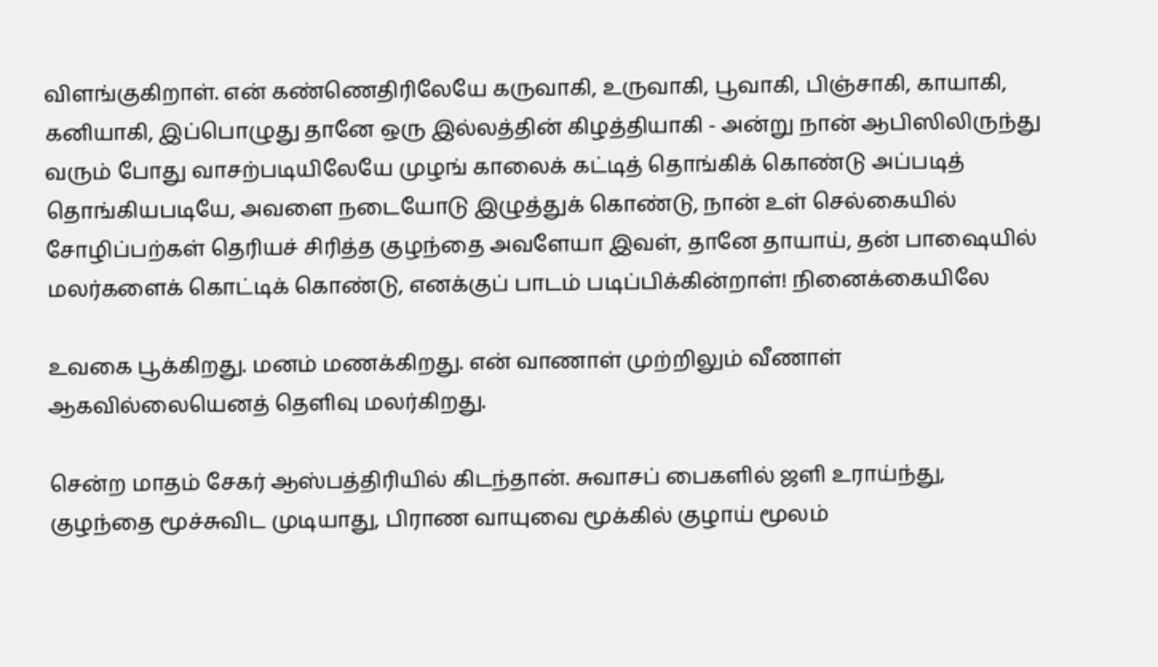விளங்குகிறாள். என் கண்ணெதிரிலேயே கருவாகி, உருவாகி, பூவாகி, பிஞ்சாகி, காயாகி, கனியாகி, இப்பொழுது தானே ஒரு இல்லத்தின் கிழத்தியாகி - அன்று நான் ஆபிஸிலிருந்து வரும் போது வாசற்படியிலேயே முழங் காலைக் கட்டித் தொங்கிக் கொண்டு அப்படித் தொங்கியபடியே, அவளை நடையோடு இழுத்துக் கொண்டு, நான் உள் செல்கையில் சோழிப்பற்கள் தெரியச் சிரித்த குழந்தை அவளேயா இவள், தானே தாயாய், தன் பாஷையில் மலர்களைக் கொட்டிக் கொண்டு, எனக்குப் பாடம் படிப்பிக்கின்றாள்! நினைக்கையிலே

உவகை பூக்கிறது. மனம் மணக்கிறது. என் வாணாள் முற்றிலும் வீணாள் ஆகவில்லையெனத் தெளிவு மலர்கிறது.

சென்ற மாதம் சேகர் ஆஸ்பத்திரியில் கிடந்தான். சுவாசப் பைகளில் ஜளி உராய்ந்து, குழந்தை மூச்சுவிட முடியாது, பிராண வாயுவை மூக்கில் குழாய் மூலம்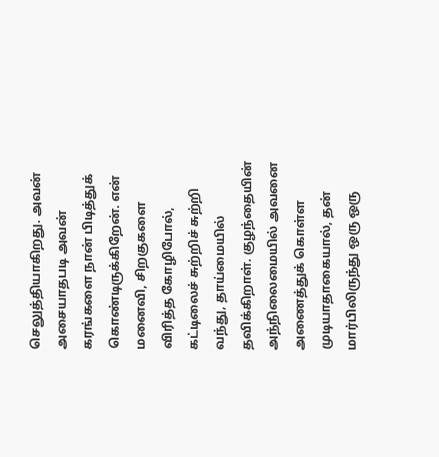செலுத்தியாகிறது. அவன் அசையாதபடி அவன் கரங்களை நான் பிடித்துக் கொண்டிருக்கிறேன். என் மனைவி, சிறகுகளை விரித்த கோழிபோல், கட்டிலைச் சுற்றிச் சுற்றி வந்து, தாய்மையில் தவிக்கிறாள். குழந்தையின் அந்நிலைமையில் அவனை அணைத்துக் கொள்ள முடியாதாகையால், தன் மார்பிலிருந்து ஒரு ஒரு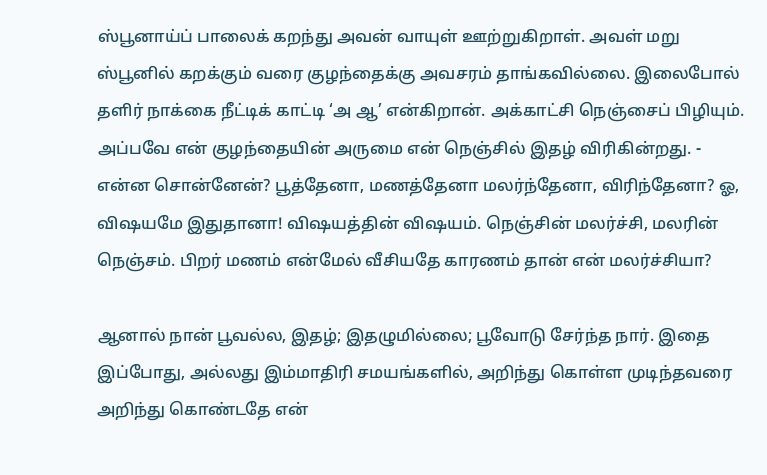ஸ்பூனாய்ப் பாலைக் கறந்து அவன் வாயுள் ஊற்றுகிறாள். அவள் மறு ஸ்பூனில் கறக்கும் வரை குழந்தைக்கு அவசரம் தாங்கவில்லை. இலைபோல் தளிர் நாக்கை நீட்டிக் காட்டி ‘அ ஆ’ என்கிறான். அக்காட்சி நெஞ்சைப் பிழியும். அப்பவே என் குழந்தையின் அருமை என் நெஞ்சில் இதழ் விரிகின்றது. - என்ன சொன்னேன்? பூத்தேனா, மணத்தேனா மலர்ந்தேனா, விரிந்தேனா? ஓ, விஷயமே இதுதானா! விஷயத்தின் விஷயம். நெஞ்சின் மலர்ச்சி, மலரின் நெஞ்சம். பிறர் மணம் என்மேல் வீசியதே காரணம் தான் என் மலர்ச்சியா?

ஆனால் நான் பூவல்ல, இதழ்; இதழுமில்லை; பூவோடு சேர்ந்த நார். இதை இப்போது, அல்லது இம்மாதிரி சமயங்களில், அறிந்து கொள்ள முடிந்தவரை அறிந்து கொண்டதே என்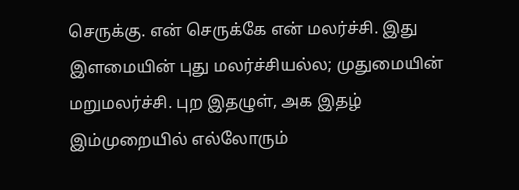செருக்கு. என் செருக்கே என் மலர்ச்சி. இது இளமையின் புது மலர்ச்சியல்ல; முதுமையின் மறுமலர்ச்சி. புற இதழுள், அக இதழ் இம்முறையில் எல்லோரும்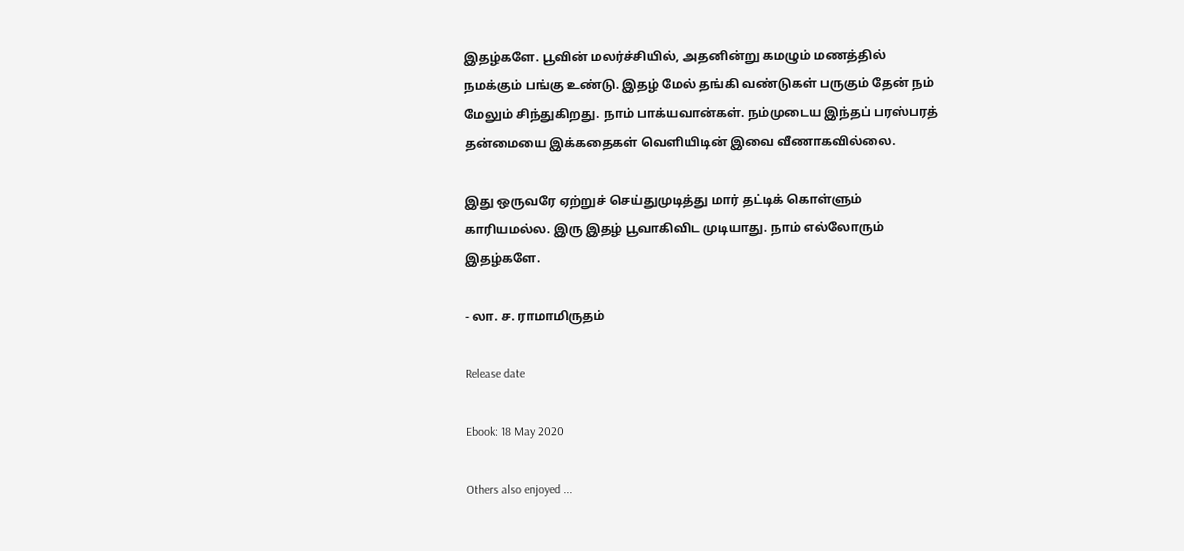இதழ்களே. பூவின் மலர்ச்சியில், அதனின்று கமழும் மணத்தில் நமக்கும் பங்கு உண்டு. இதழ் மேல் தங்கி வண்டுகள் பருகும் தேன் நம் மேலும் சிந்துகிறது. நாம் பாக்யவான்கள். நம்முடைய இந்தப் பரஸ்பரத் தன்மையை இக்கதைகள் வெளியிடின் இவை வீணாகவில்லை.

இது ஒருவரே ஏற்றுச் செய்துமுடித்து மார் தட்டிக் கொள்ளும் காரியமல்ல. இரு இதழ் பூவாகிவிட முடியாது. நாம் எல்லோரும் இதழ்களே.

- லா. ச. ராமாமிருதம்

Release date

Ebook: 18 May 2020

Others also enjoyed ...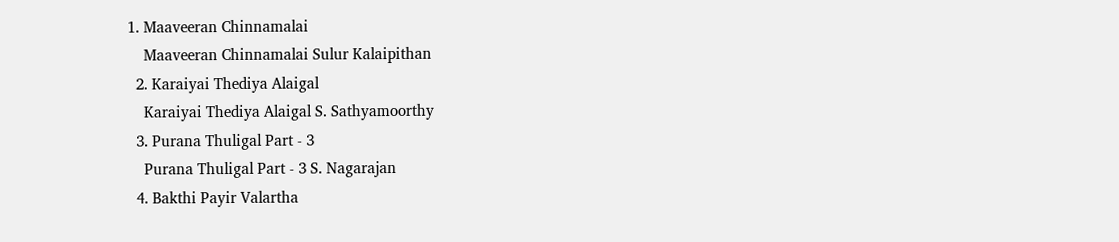1. Maaveeran Chinnamalai
    Maaveeran Chinnamalai Sulur Kalaipithan
  2. Karaiyai Thediya Alaigal
    Karaiyai Thediya Alaigal S. Sathyamoorthy
  3. Purana Thuligal Part - 3
    Purana Thuligal Part - 3 S. Nagarajan
  4. Bakthi Payir Valartha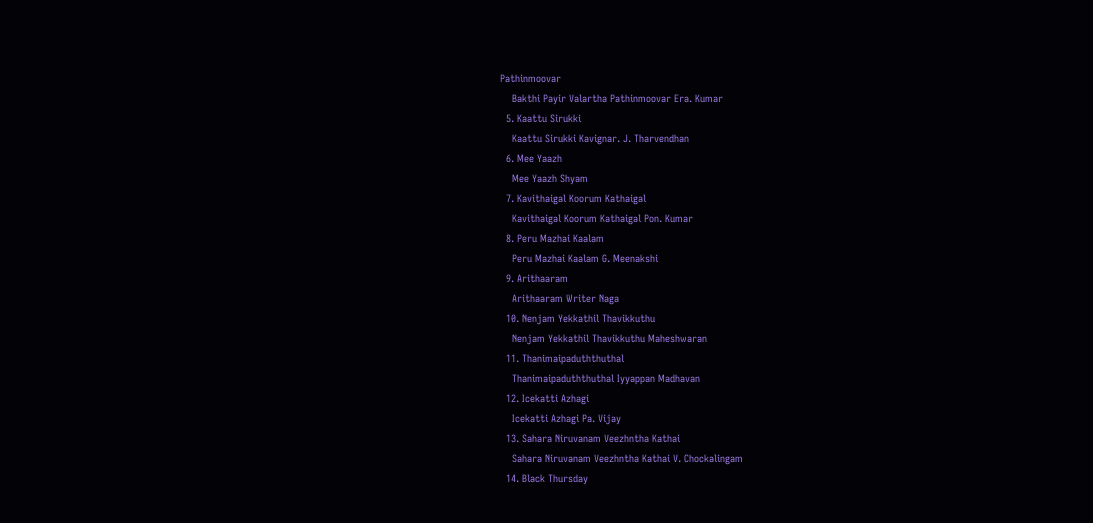Pathinmoovar
    Bakthi Payir Valartha Pathinmoovar Era. Kumar
  5. Kaattu Sirukki
    Kaattu Sirukki Kavignar. J. Tharvendhan
  6. Mee Yaazh
    Mee Yaazh Shyam
  7. Kavithaigal Koorum Kathaigal
    Kavithaigal Koorum Kathaigal Pon. Kumar
  8. Peru Mazhai Kaalam
    Peru Mazhai Kaalam G. Meenakshi
  9. Arithaaram
    Arithaaram Writer Naga
  10. Nenjam Yekkathil Thavikkuthu
    Nenjam Yekkathil Thavikkuthu Maheshwaran
  11. Thanimaipaduththuthal
    Thanimaipaduththuthal Iyyappan Madhavan
  12. Icekatti Azhagi
    Icekatti Azhagi Pa. Vijay
  13. Sahara Niruvanam Veezhntha Kathai
    Sahara Niruvanam Veezhntha Kathai V. Chockalingam
  14. Black Thursday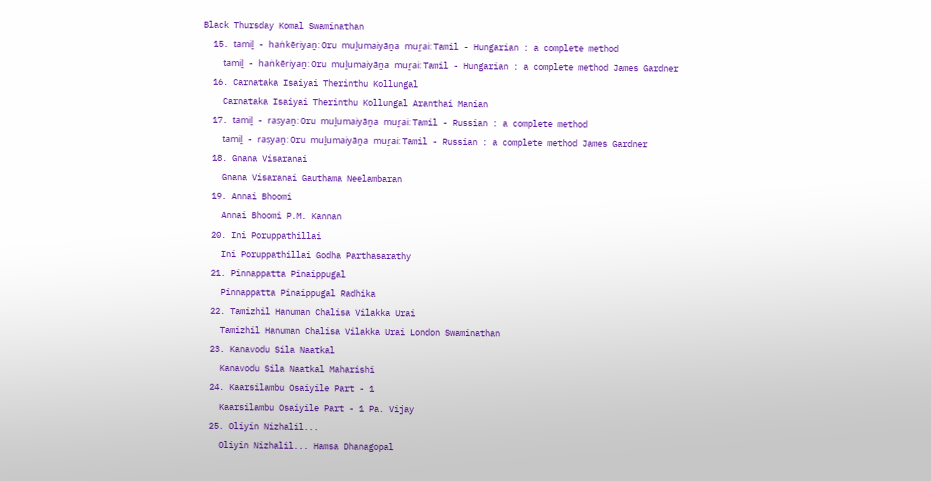Black Thursday Komal Swaminathan
  15. tamiḻ - haṅkēriyaṉ: Oru muḻumaiyāṉa muṟai: Tamil - Hungarian : a complete method
    tamiḻ - haṅkēriyaṉ: Oru muḻumaiyāṉa muṟai: Tamil - Hungarian : a complete method James Gardner
  16. Carnataka Isaiyai Therinthu Kollungal
    Carnataka Isaiyai Therinthu Kollungal Aranthai Manian
  17. tamiḻ - raṣyaṉ: Oru muḻumaiyāṉa muṟai: Tamil - Russian : a complete method
    tamiḻ - raṣyaṉ: Oru muḻumaiyāṉa muṟai: Tamil - Russian : a complete method James Gardner
  18. Gnana Visaranai
    Gnana Visaranai Gauthama Neelambaran
  19. Annai Bhoomi
    Annai Bhoomi P.M. Kannan
  20. Ini Poruppathillai
    Ini Poruppathillai Godha Parthasarathy
  21. Pinnappatta Pinaippugal
    Pinnappatta Pinaippugal Radhika
  22. Tamizhil Hanuman Chalisa Vilakka Urai
    Tamizhil Hanuman Chalisa Vilakka Urai London Swaminathan
  23. Kanavodu Sila Naatkal
    Kanavodu Sila Naatkal Maharishi
  24. Kaarsilambu Osaiyile Part - 1
    Kaarsilambu Osaiyile Part - 1 Pa. Vijay
  25. Oliyin Nizhalil...
    Oliyin Nizhalil... Hamsa Dhanagopal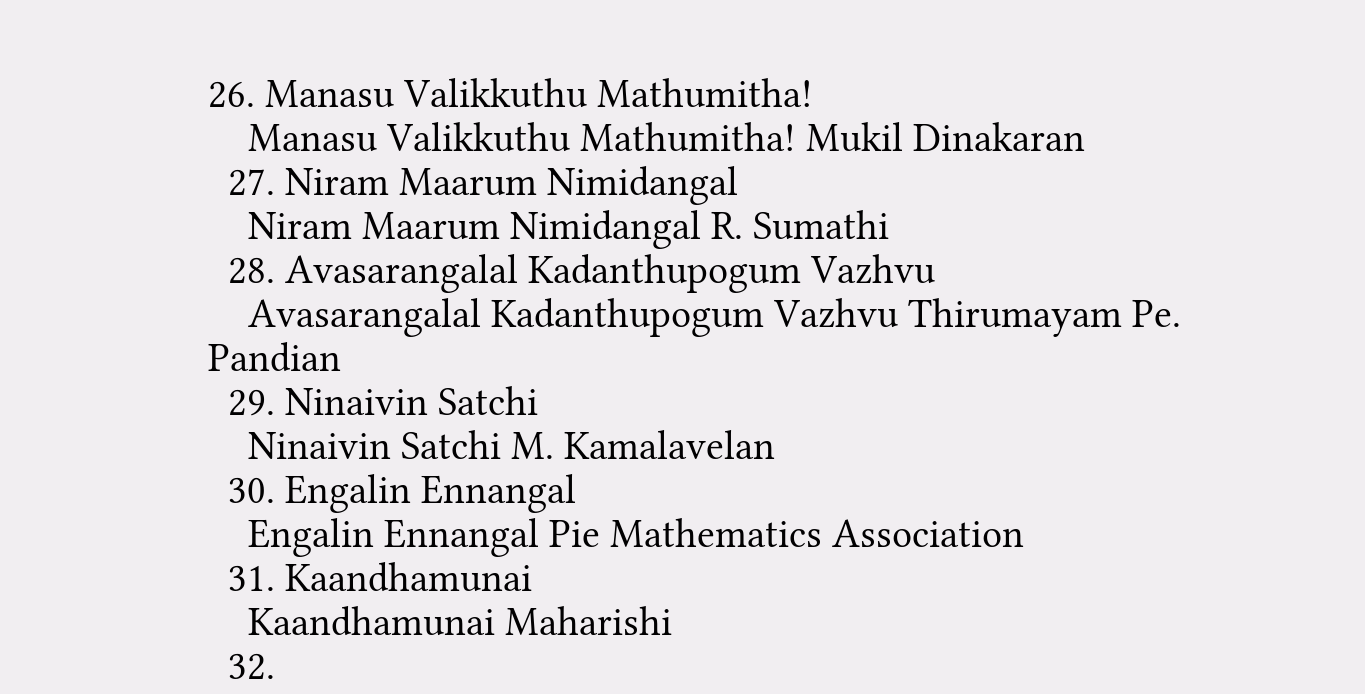26. Manasu Valikkuthu Mathumitha!
    Manasu Valikkuthu Mathumitha! Mukil Dinakaran
  27. Niram Maarum Nimidangal
    Niram Maarum Nimidangal R. Sumathi
  28. Avasarangalal Kadanthupogum Vazhvu
    Avasarangalal Kadanthupogum Vazhvu Thirumayam Pe. Pandian
  29. Ninaivin Satchi
    Ninaivin Satchi M. Kamalavelan
  30. Engalin Ennangal
    Engalin Ennangal Pie Mathematics Association
  31. Kaandhamunai
    Kaandhamunai Maharishi
  32.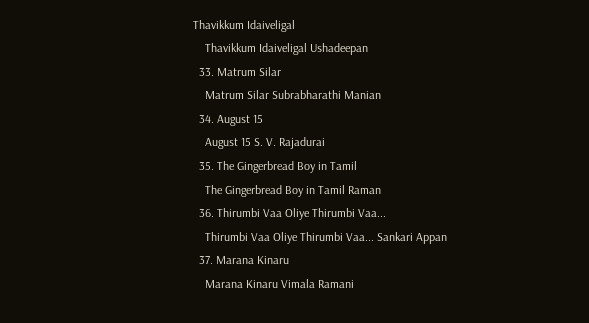Thavikkum Idaiveligal
    Thavikkum Idaiveligal Ushadeepan
  33. Matrum Silar
    Matrum Silar Subrabharathi Manian
  34. August 15
    August 15 S. V. Rajadurai
  35. The Gingerbread Boy in Tamil
    The Gingerbread Boy in Tamil Raman
  36. Thirumbi Vaa Oliye Thirumbi Vaa...
    Thirumbi Vaa Oliye Thirumbi Vaa... Sankari Appan
  37. Marana Kinaru
    Marana Kinaru Vimala Ramani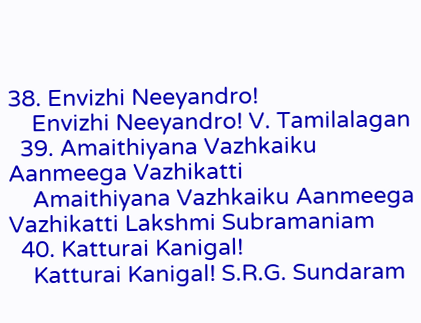38. Envizhi Neeyandro!
    Envizhi Neeyandro! V. Tamilalagan
  39. Amaithiyana Vazhkaiku Aanmeega Vazhikatti
    Amaithiyana Vazhkaiku Aanmeega Vazhikatti Lakshmi Subramaniam
  40. Katturai Kanigal!
    Katturai Kanigal! S.R.G. Sundaram